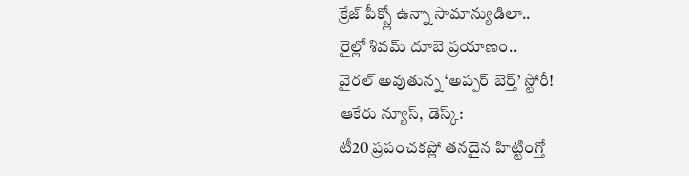క్రేజ్ పీక్స్లో ఉన్నా సామాన్యుడిలా..
రైల్లో శివమ్ దూబె ప్రయాణం..
వైరల్ అవుతున్న ‘అప్పర్ బెర్త్’ స్టోరీ!
ఆకేరు న్యూస్, డెస్క్:
టీ20 ప్రపంచకప్లో తనదైన హిట్టింగ్తో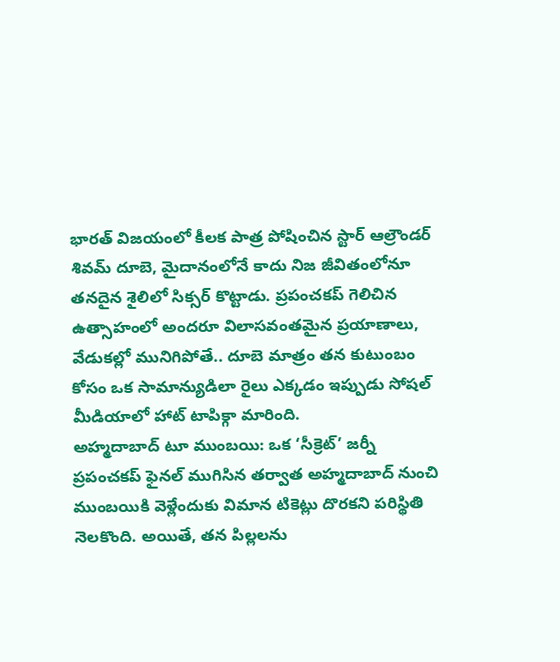భారత్ విజయంలో కీలక పాత్ర పోషించిన స్టార్ ఆల్రౌండర్ శివమ్ దూబె, మైదానంలోనే కాదు నిజ జీవితంలోనూ తనదైన శైలిలో సిక్సర్ కొట్టాడు. ప్రపంచకప్ గెలిచిన ఉత్సాహంలో అందరూ విలాసవంతమైన ప్రయాణాలు, వేడుకల్లో మునిగిపోతే.. దూబె మాత్రం తన కుటుంబం కోసం ఒక సామాన్యుడిలా రైలు ఎక్కడం ఇప్పుడు సోషల్ మీడియాలో హాట్ టాపిక్గా మారింది.
అహ్మదాబాద్ టూ ముంబయి: ఒక ‘సీక్రెట్’ జర్నీ
ప్రపంచకప్ ఫైనల్ ముగిసిన తర్వాత అహ్మదాబాద్ నుంచి ముంబయికి వెళ్లేందుకు విమాన టికెట్లు దొరకని పరిస్థితి నెలకొంది. అయితే, తన పిల్లలను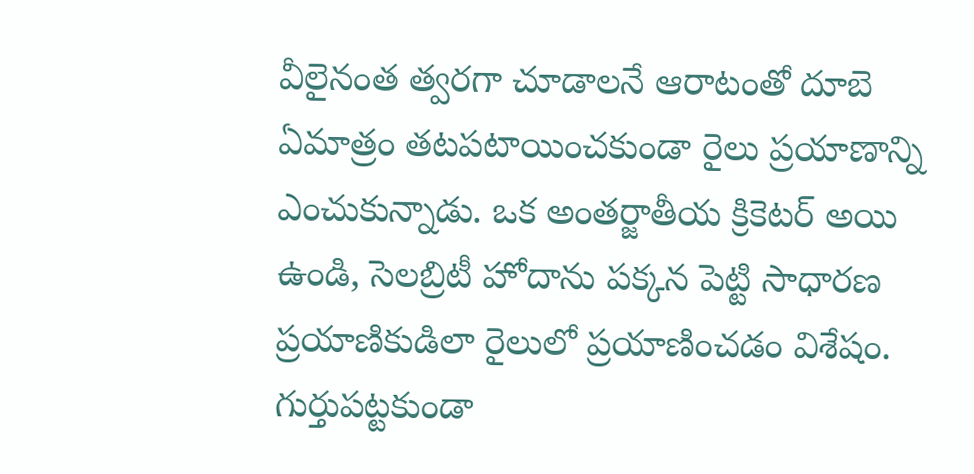వీలైనంత త్వరగా చూడాలనే ఆరాటంతో దూబె ఏమాత్రం తటపటాయించకుండా రైలు ప్రయాణాన్ని ఎంచుకున్నాడు. ఒక అంతర్జాతీయ క్రికెటర్ అయి ఉండి, సెలబ్రిటీ హోదాను పక్కన పెట్టి సాధారణ ప్రయాణికుడిలా రైలులో ప్రయాణించడం విశేషం.
గుర్తుపట్టకుండా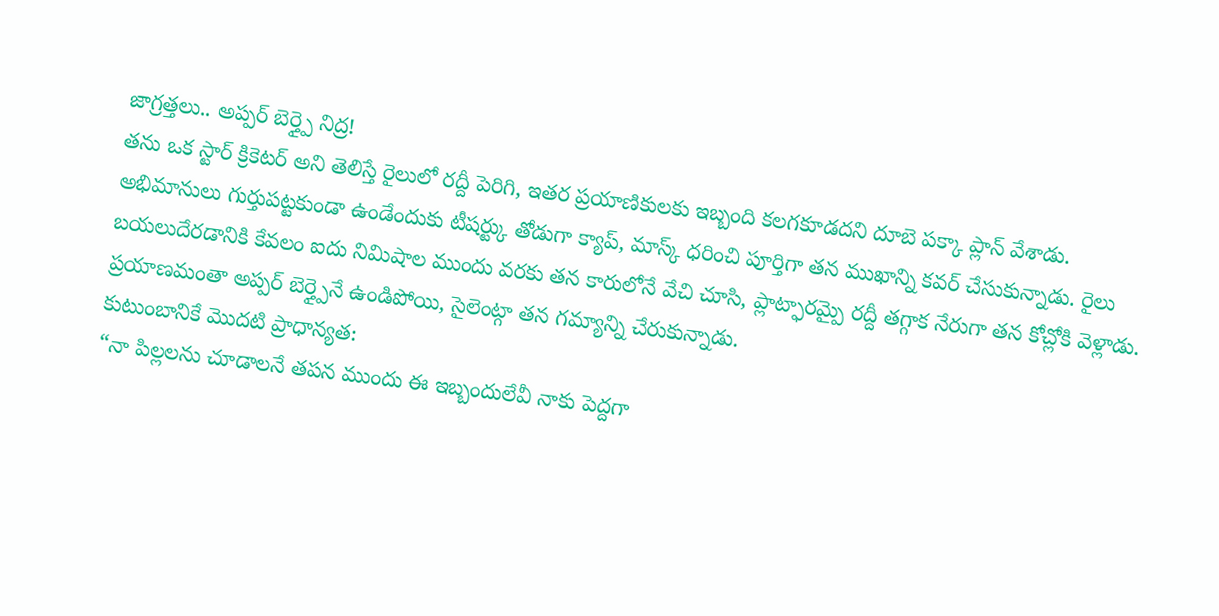జాగ్రత్తలు.. అప్పర్ బెర్త్పై నిద్ర!
తను ఒక స్టార్ క్రికెటర్ అని తెలిస్తే రైలులో రద్దీ పెరిగి, ఇతర ప్రయాణికులకు ఇబ్బంది కలగకూడదని దూబె పక్కా ప్లాన్ వేశాడు. అభిమానులు గుర్తుపట్టకుండా ఉండేందుకు టీషర్ట్కు తోడుగా క్యాప్, మాస్క్ ధరించి పూర్తిగా తన ముఖాన్ని కవర్ చేసుకున్నాడు. రైలు బయలుదేరడానికి కేవలం ఐదు నిమిషాల ముందు వరకు తన కారులోనే వేచి చూసి, ప్లాట్ఫారమ్పై రద్దీ తగ్గాక నేరుగా తన కోచ్లోకి వెళ్లాడు. ప్రయాణమంతా అప్పర్ బెర్త్పైనే ఉండిపోయి, సైలెంట్గా తన గమ్యాన్ని చేరుకున్నాడు.
కుటుంబానికే మొదటి ప్రాధాన్యత:
“నా పిల్లలను చూడాలనే తపన ముందు ఈ ఇబ్బందులేవీ నాకు పెద్దగా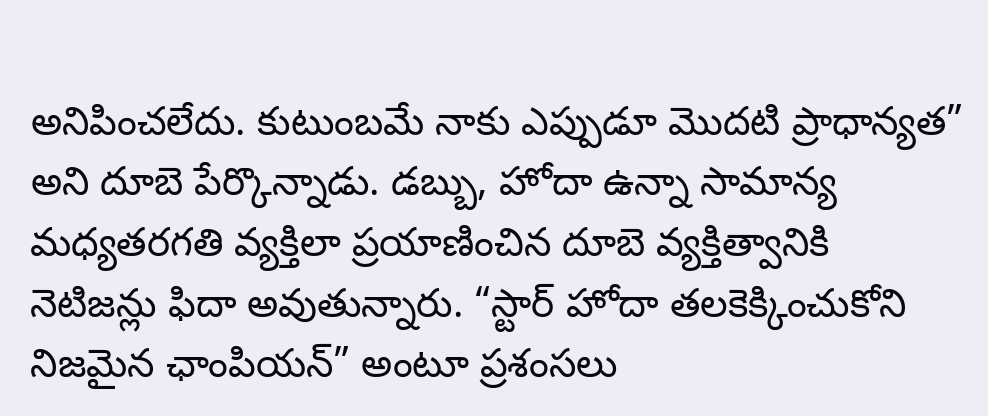అనిపించలేదు. కుటుంబమే నాకు ఎప్పుడూ మొదటి ప్రాధాన్యత” అని దూబె పేర్కొన్నాడు. డబ్బు, హోదా ఉన్నా సామాన్య మధ్యతరగతి వ్యక్తిలా ప్రయాణించిన దూబె వ్యక్తిత్వానికి నెటిజన్లు ఫిదా అవుతున్నారు. “స్టార్ హోదా తలకెక్కించుకోని నిజమైన ఛాంపియన్” అంటూ ప్రశంసలు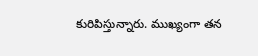కురిపిస్తున్నారు. ముఖ్యంగా తన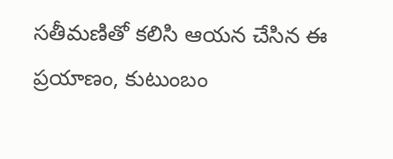సతీమణితో కలిసి ఆయన చేసిన ఈ ప్రయాణం, కుటుంబం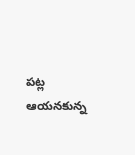పట్ల ఆయనకున్న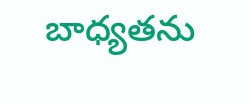బాధ్యతను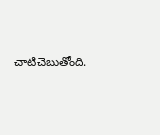చాటిచెబుతోంది.